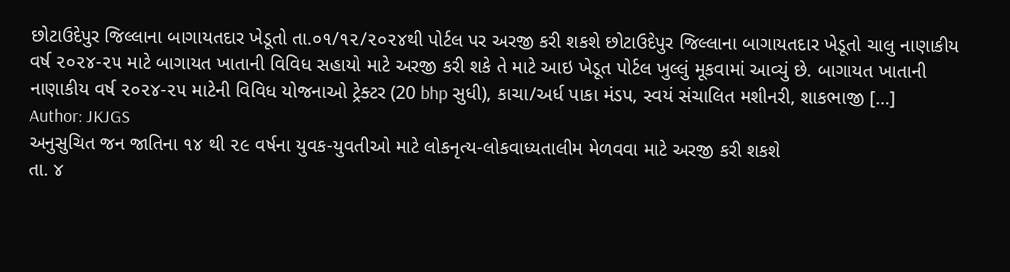છોટાઉદેપુર જિલ્લાના બાગાયતદાર ખેડૂતો તા.૦૧/૧૨/૨૦૨૪થી પોર્ટલ પર અરજી કરી શકશે છોટાઉદેપુર જિલ્લાના બાગાયતદાર ખેડૂતો ચાલુ નાણાકીય વર્ષ ૨૦૨૪-૨૫ માટે બાગાયત ખાતાની વિવિધ સહાયો માટે અરજી કરી શકે તે માટે આઇ ખેડૂત પોર્ટલ ખુલ્લું મૂકવામાં આવ્યું છે. બાગાયત ખાતાની નાણાકીય વર્ષ ૨૦૨૪-૨૫ માટેની વિવિધ યોજનાઓ ટ્રેક્ટર (20 bhp સુધી), કાચા/અર્ધ પાકા મંડપ, સ્વયં સંચાલિત મશીનરી, શાકભાજી […]
Author: JKJGS
અનુસુચિત જન જાતિના ૧૪ થી ૨૯ વર્ષના યુવક-યુવતીઓ માટે લોકનૃત્ય-લોકવાધ્યતાલીમ મેળવવા માટે અરજી કરી શકશે
તા. ૪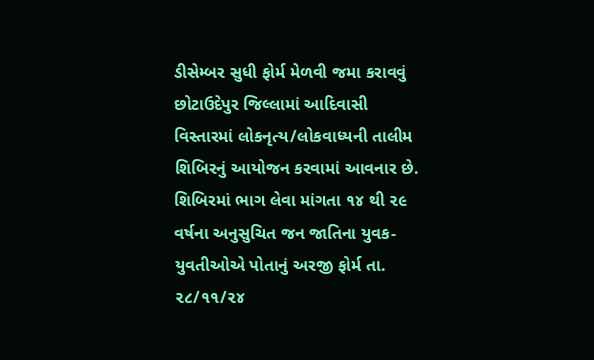ડીસેમ્બર સુધી ફોર્મ મેળવી જમા કરાવવું છોટાઉદેપુર જિલ્લામાં આદિવાસી વિસ્તારમાં લોકનૃત્ય/લોકવાધ્યની તાલીમ શિબિરનું આયોજન કરવામાં આવનાર છે. શિબિરમાં ભાગ લેવા માંગતા ૧૪ થી ૨૯ વર્ષના અનુસુચિત જન જાતિના યુવક-યુવતીઓએ પોતાનું અરજી ફોર્મ તા. ૨૮/૧૧/૨૪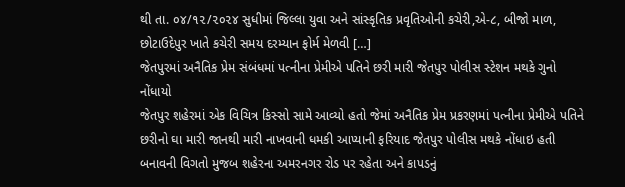થી તા. ૦૪/૧૨/૨૦૨૪ સુધીમાં જિલ્લા યુવા અને સાંસ્કૃતિક પ્રવૃતિઓની કચેરી,એ-૮, બીજો માળ, છોટાઉદેપુર ખાતે કચેરી સમય દરમ્યાન ફોર્મ મેળવી […]
જેતપુરમાં અનૈતિક પ્રેમ સંબંધમાં પત્નીના પ્રેમીએ પતિને છરી મારી જેતપુર પોલીસ સ્ટેશન મથકે ગુનો નોંધાયો
જેતપુર શહેરમાં એક વિચિત્ર કિસ્સો સામે આવ્યો હતો જેમાં અનૈતિક પ્રેમ પ્રકરણમાં પત્નીના પ્રેમીએ પતિને છરીનો ઘા મારી જાનથી મારી નાખવાની ધમકી આપ્યાની ફરિયાદ જેતપુર પોલીસ મથકે નોંધાઇ હતી બનાવની વિગતો મુજબ શહેરના અમરનગર રોડ પર રહેતા અને કાપડનું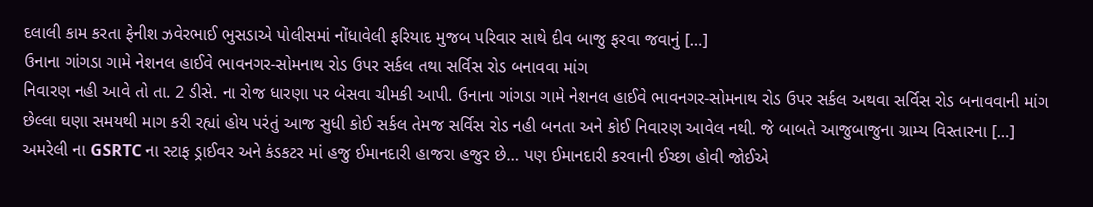દલાલી કામ કરતા ફેનીશ ઝવેરભાઈ ભુસડાએ પોલીસમાં નોંધાવેલી ફરિયાદ મુજબ પરિવાર સાથે દીવ બાજુ ફરવા જવાનું […]
ઉનાના ગાંગડા ગામે નેશનલ હાઈવે ભાવનગર-સોમનાથ રોડ ઉપર સર્કલ તથા સર્વિસ રોડ બનાવવા માંગ
નિવારણ નહી આવે તો તા. 2 ડીસે. ના રોજ ધારણા પર બેસવા ચીમકી આપી. ઉનાના ગાંગડા ગામે નેશનલ હાઈવે ભાવનગર-સોમનાથ રોડ ઉપર સર્કલ અથવા સર્વિસ રોડ બનાવવાની માંગ છેલ્લા ઘણા સમયથી માગ કરી રહ્યાં હોય પરંતું આજ સુધી કોઈ સર્કલ તેમજ સર્વિસ રોડ નહી બનતા અને કોઈ નિવારણ આવેલ નથી. જે બાબતે આજુબાજુના ગ્રામ્ય વિસ્તારના […]
અમરેલી ના GSRTC ના સ્ટાફ ડ્રાઈવર અને કંડકટર માં હજુ ઈમાનદારી હાજરા હજુર છે… પણ ઈમાનદારી કરવાની ઈચ્છા હોવી જોઈએ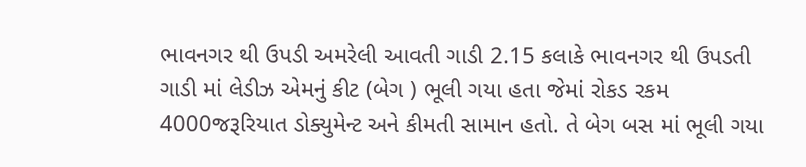ભાવનગર થી ઉપડી અમરેલી આવતી ગાડી 2.15 કલાકે ભાવનગર થી ઉપડતી ગાડી માં લેડીઝ એમનું કીટ (બેગ ) ભૂલી ગયા હતા જેમાં રોકડ રકમ 4000જરૂરિયાત ડોક્યુમેન્ટ અને કીમતી સામાન હતો. તે બેગ બસ માં ભૂલી ગયા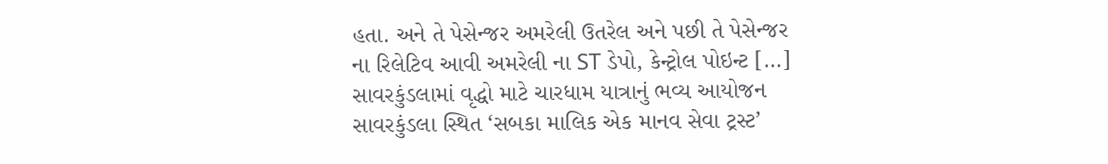હતા. અને તે પેસેન્જર અમરેલી ઉતરેલ અને પછી તે પેસેન્જર ના રિલેટિવ આવી અમરેલી ના ST ડેપો, કેન્ટ્રોલ પોઇન્ટ […]
સાવરકુંડલામાં વૃદ્ધો માટે ચારધામ યાત્રાનું ભવ્ય આયોજન
સાવરકુંડલા સ્થિત ‘સબકા માલિક એક માનવ સેવા ટ્રસ્ટ’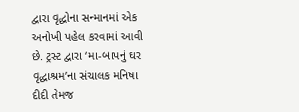દ્વારા વૃદ્ધોના સન્માનમાં એક અનોખી પહેલ કરવામાં આવી છે. ટ્રસ્ટ દ્વારા ‘મા-બાપનું ઘર વૃદ્ધાશ્રમ’ના સંચાલક મનિષા દીદી તેમજ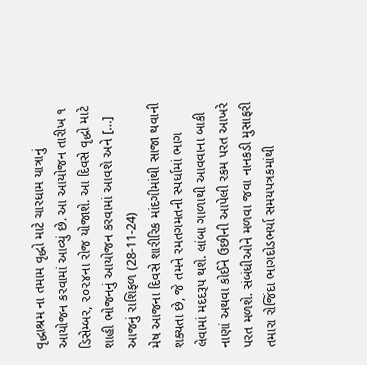વૃદ્ધાશ્રમ ના તમામ વૃદ્ધો માટે ચારધામ યાત્રાનું આયોજન કરવામાં આવ્યું છે. આ આયોજન તારીખ ૧ ડિસેમ્બર, ૨૦૨૪ના રોજ યોજાશે. આ દિવસે વૃદ્ધો માટે શાહી ભોજનનું આયોજન કરવામાં આવશે અને […]
આજનું રાશિફળ (28-11-24)
મેષ આજના દિવસે શારીરિક માંદગીમાંથી સાજા થવાની શક્યતા છે, જે તમને રમતગમતની સ્પર્ધામાં ભાગ લેવામાં મદદરૂપ થશે. લાંબા ગાળાથી આવવાના બાકી નાણાં અથવા કોઈને ઉછીની આપેલી રકમ પરત આખરે પરત મળશે. સંબંધીઓને મળવા જવા નાનકડી મુસાફરી તમારા રોજિંદા ભાગદોડભર્યા સમયપત્રકમાંથી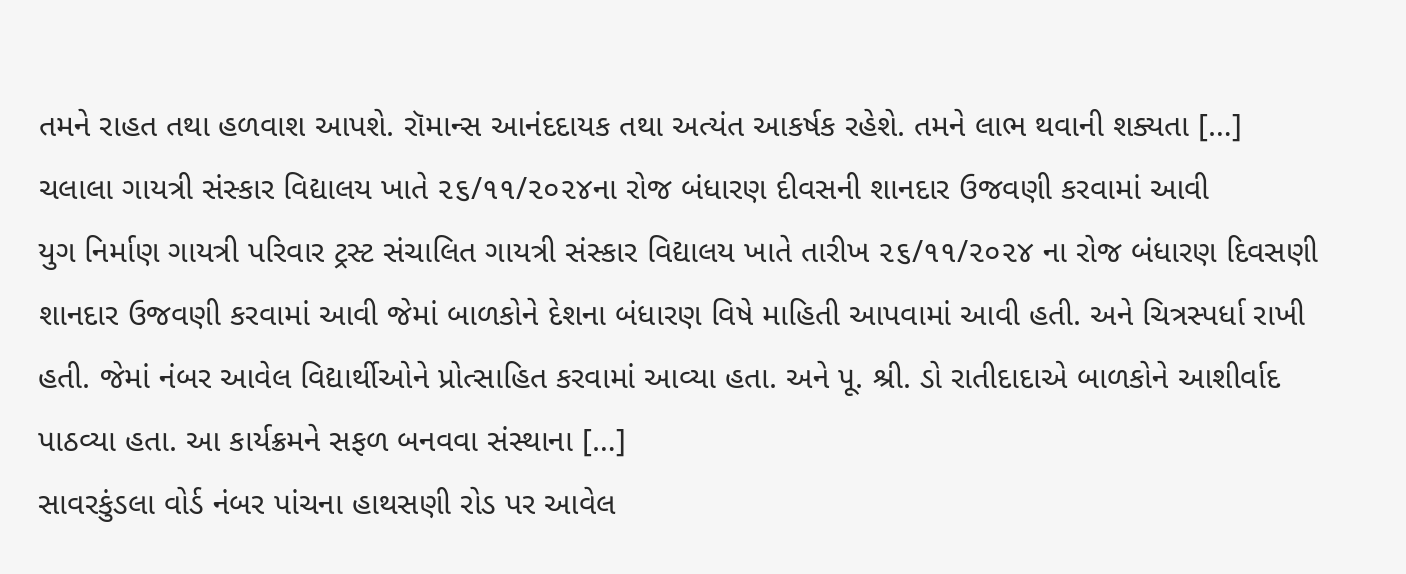તમને રાહત તથા હળવાશ આપશે. રૉમાન્સ આનંદદાયક તથા અત્યંત આકર્ષક રહેશે. તમને લાભ થવાની શક્યતા […]
ચલાલા ગાયત્રી સંસ્કાર વિદ્યાલય ખાતે ૨૬/૧૧/૨૦૨૪ના રોજ બંધારણ દીવસની શાનદાર ઉજવણી કરવામાં આવી
યુગ નિર્માણ ગાયત્રી પરિવાર ટ્રસ્ટ સંચાલિત ગાયત્રી સંસ્કાર વિદ્યાલય ખાતે તારીખ ૨૬/૧૧/૨૦૨૪ ના રોજ બંધારણ દિવસણી શાનદાર ઉજવણી કરવામાં આવી જેમાં બાળકોને દેશના બંધારણ વિષે માહિતી આપવામાં આવી હતી. અને ચિત્રસ્પર્ધા રાખી હતી. જેમાં નંબર આવેલ વિદ્યાર્થીઓને પ્રોત્સાહિત કરવામાં આવ્યા હતા. અને પૂ. શ્રી. ડો રાતીદાદાએ બાળકોને આશીર્વાદ પાઠવ્યા હતા. આ કાર્યક્રમને સફળ બનવવા સંસ્થાના […]
સાવરકુંડલા વોર્ડ નંબર પાંચના હાથસણી રોડ પર આવેલ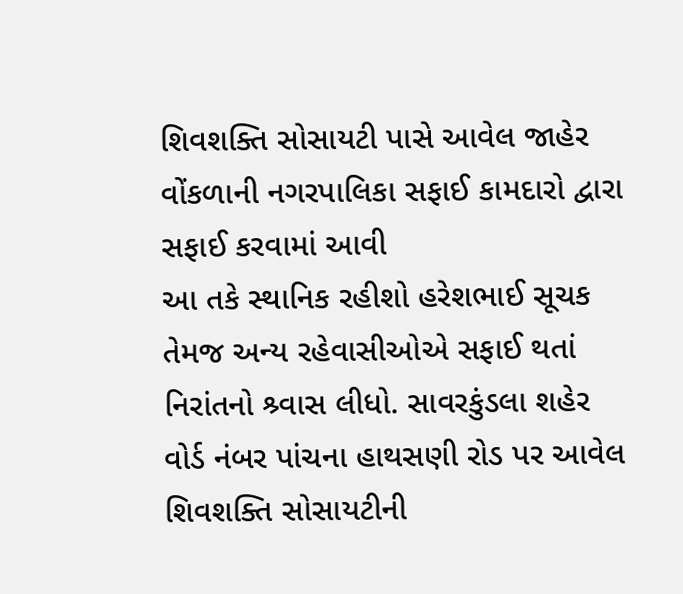શિવશક્તિ સોસાયટી પાસે આવેલ જાહેર વોંકળાની નગરપાલિકા સફાઈ કામદારો દ્વારા સફાઈ કરવામાં આવી
આ તકે સ્થાનિક રહીશો હરેશભાઈ સૂચક તેમજ અન્ય રહેવાસીઓએ સફાઈ થતાં નિરાંતનો શ્ર્વાસ લીધો. સાવરકુંડલા શહેર વોર્ડ નંબર પાંચના હાથસણી રોડ પર આવેલ શિવશક્તિ સોસાયટીની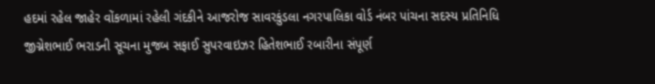હદમાં રહેલ જાહેર વોંકળામાં રહેલી ગંદકીને આજરોજ સાવરકુંડલા નગરપાલિકા વોર્ડ નંબર પાંચના સદસ્ય પ્રતિનિધિ જીગ્નેશભાઈ ભરાડની સૂચના મુજબ સફાઈ સુપરવાઇઝર હિતેશભાઈ રબારીના સંપૂર્ણ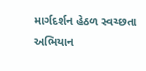માર્ગદર્શન હેઠળ સ્વચ્છતા અભિયાન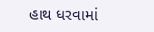હાથ ધરવામાં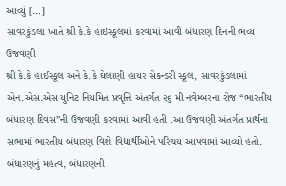આવ્યું […]
સાવરકુંડલા ખાતે શ્રી કે.કે હાઇસ્કૂલમાં કરવામાં આવી બંધારણ દિનની ભવ્ય ઉજવણી
શ્રી કે.કે હાઈસ્કૂલ અને કે.કે ઘેલાણી હાયર સેકન્ડરી સ્કૂલ, સાવરકુંડલામાં એન.એસ.એસ યુનિટ નિયમિત પ્રવૃત્તિ અંતર્ગત ૨૬ મી નવેમ્બરના રોજ “ભારતીય બંધારણ દિવસ”ની ઉજવણી કરવામાં આવી હતી .આ ઉજવણી અંતર્ગત પ્રાર્થના સભામાં ભારતીય બંધારણ વિશે વિદ્યાર્થીઓને પરિચય આપવામાં આવ્યો હતો. બંધારણનું મહત્વ, બંધારણની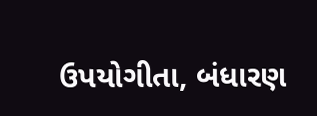ઉપયોગીતા, બંધારણ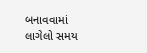બનાવવામાં લાગેલો સમય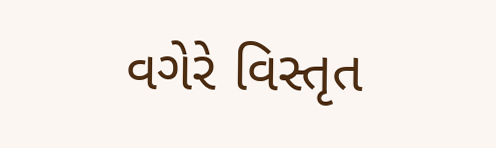વગેરે વિસ્તૃત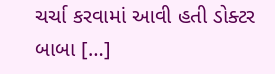ચર્ચા કરવામાં આવી હતી ડોક્ટર બાબા […]